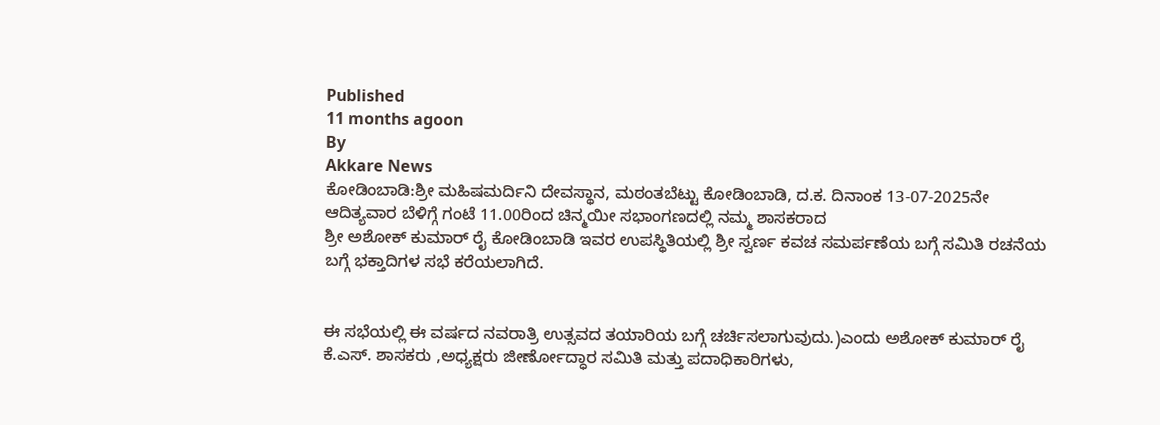Published
11 months agoon
By
Akkare News
ಕೋಡಿಂಬಾಡಿ:ಶ್ರೀ ಮಹಿಷಮರ್ದಿನಿ ದೇವಸ್ಥಾನ, ಮಠಂತಬೆಟ್ಟು ಕೋಡಿಂಬಾಡಿ, ದ.ಕ. ದಿನಾಂಕ 13-07-2025ನೇ ಆದಿತ್ಯವಾರ ಬೆಳಿಗ್ಗೆ ಗಂಟೆ 11.00ರಿಂದ ಚಿನ್ಮಯೀ ಸಭಾಂಗಣದಲ್ಲಿ ನಮ್ಮ ಶಾಸಕರಾದ
ಶ್ರೀ ಅಶೋಕ್ ಕುಮಾರ್ ರೈ ಕೋಡಿಂಬಾಡಿ ಇವರ ಉಪಸ್ಥಿತಿಯಲ್ಲಿ ಶ್ರೀ ಸ್ವರ್ಣ ಕವಚ ಸಮರ್ಪಣೆಯ ಬಗ್ಗೆ ಸಮಿತಿ ರಚನೆಯ ಬಗ್ಗೆ ಭಕ್ತಾದಿಗಳ ಸಭೆ ಕರೆಯಲಾಗಿದೆ.


ಈ ಸಭೆಯಲ್ಲಿ ಈ ವರ್ಷದ ನವರಾತ್ರಿ ಉತ್ಸವದ ತಯಾರಿಯ ಬಗ್ಗೆ ಚರ್ಚಿಸಲಾಗುವುದು.)ಎಂದು ಅಶೋಕ್ ಕುಮಾರ್ ರೈ ಕೆ.ಎಸ್. ಶಾಸಕರು ,ಅಧ್ಯಕ್ಷರು ಜೀರ್ಣೋದ್ಧಾರ ಸಮಿತಿ ಮತ್ತು ಪದಾಧಿಕಾರಿಗಳು,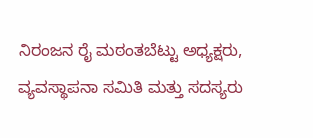ನಿರಂಜನ ರೈ ಮಠಂತಬೆಟ್ಟು ಅಧ್ಯಕ್ಷರು, ವ್ಯವಸ್ಥಾಪನಾ ಸಮಿತಿ ಮತ್ತು ಸದಸ್ಯರು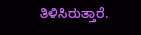ತಿಳಿಸಿರುತ್ತಾರೆ.